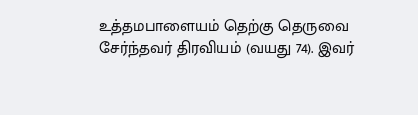உத்தமபாளையம் தெற்கு தெருவை சேர்ந்தவர் திரவியம் (வயது 74). இவர்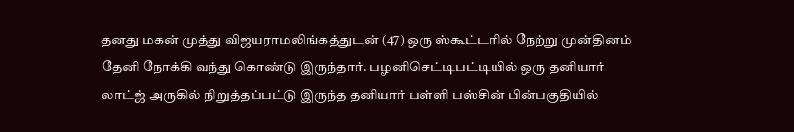தனது மகன் முத்து விஜயராமலிங்கத்துடன் (47) ஒரு ஸ்கூட்டரில் நேற்று முன்தினம் தேனி நோக்கி வந்து கொண்டு இருந்தார். பழனிசெட்டிபட்டியில் ஒரு தனியார் லாட்ஜ் அருகில் நிறுத்தப்பட்டு இருந்த தனியார் பள்ளி பஸ்சின் பின்பகுதியில்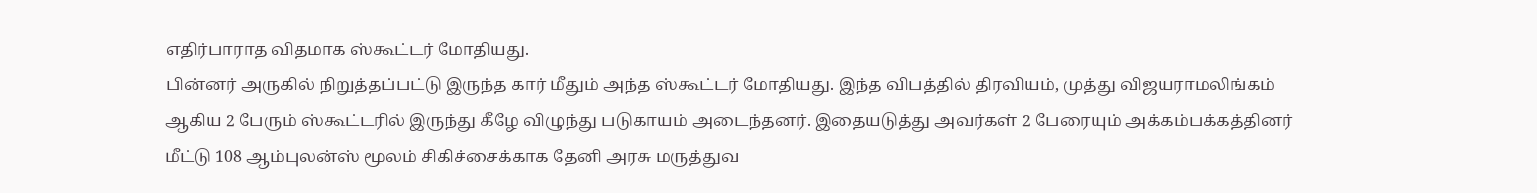எதிர்பாராத விதமாக ஸ்கூட்டர் மோதியது.
பின்னர் அருகில் நிறுத்தப்பட்டு இருந்த கார் மீதும் அந்த ஸ்கூட்டர் மோதியது. இந்த விபத்தில் திரவியம், முத்து விஜயராமலிங்கம் ஆகிய 2 பேரும் ஸ்கூட்டரில் இருந்து கீழே விழுந்து படுகாயம் அடைந்தனர். இதையடுத்து அவர்கள் 2 பேரையும் அக்கம்பக்கத்தினர் மீட்டு 108 ஆம்புலன்ஸ் மூலம் சிகிச்சைக்காக தேனி அரசு மருத்துவ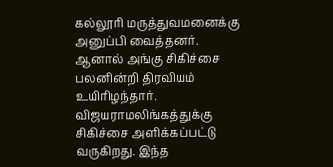கல்லூரி மருத்துவமனைக்கு அனுப்பி வைத்தனர்.
ஆனால் அங்கு சிகிச்சை பலனின்றி திரவியம் உயிரிழந்தார். விஜயராமலிங்கத்துக்கு சிகிச்சை அளிக்கப்பட்டு வருகிறது. இந்த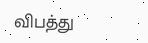விபத்து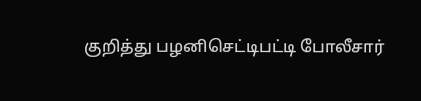குறித்து பழனிசெட்டிபட்டி போலீசார்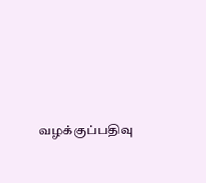வழக்குப்பதிவு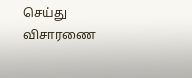செய்து விசாரணை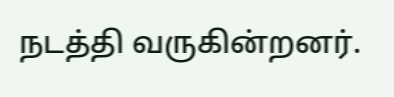நடத்தி வருகின்றனர்.